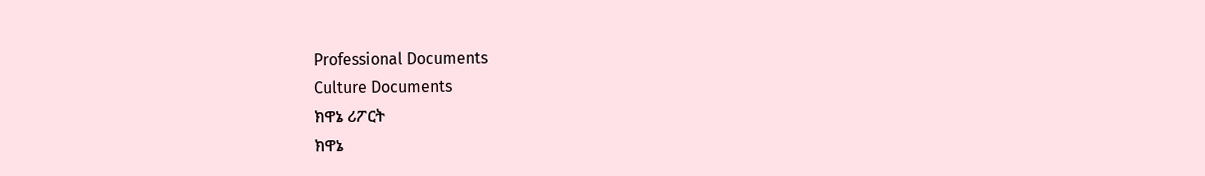Professional Documents
Culture Documents
ክዋኔ ሪፖርት
ክዋኔ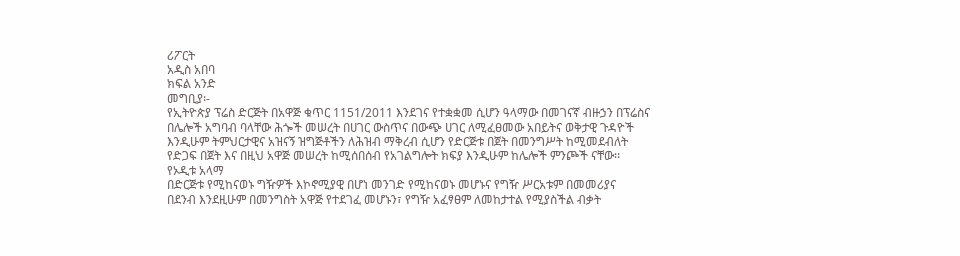ሪፖርት
አዲስ አበባ
ክፍል አንድ
መግቢያ፡-
የኢትዮጵያ ፕሬስ ድርጅት በአዋጅ ቁጥር 1151/2011 እንደገና የተቋቋመ ሲሆን ዓላማው በመገናኛ ብዙኃን በፕሬስና
በሌሎች አግባብ ባላቸው ሕጐች መሠረት በሀገር ውስጥና በውጭ ሀገር ለሚፈፀመው አበይትና ወቅታዊ ጉዳዮች
እንዲሁም ትምህርታዊና አዝናኝ ዝግጅቶችን ለሕዝብ ማቅረብ ሲሆን የድርጅቱ በጀት በመንግሥት ከሚመደብለት
የድጋፍ በጀት እና በዚህ አዋጅ መሠረት ከሚሰበሰብ የአገልግሎት ክፍያ እንዲሁም ከሌሎች ምንጮች ናቸው፡፡
የኦዲቱ አላማ
በድርጅቱ የሚከናወኑ ግዥዎች እኮኖሚያዊ በሆነ መንገድ የሚከናወኑ መሆኑና የግዥ ሥርአቱም በመመሪያና
በደንብ እንደዚሁም በመንግስት አዋጅ የተደገፈ መሆኑን፣ የግዥ አፈፃፀም ለመከታተል የሚያስችል ብቃት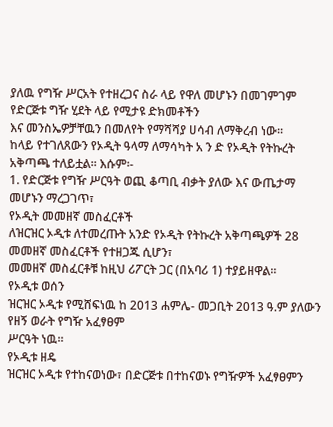ያለዉ የግዥ ሥርአት የተዘረጋና ስራ ላይ የዋለ መሆኑን በመገምገም የድርጅቱ ግዥ ሂደት ላይ የሚታዩ ድክመቶችን
እና መንስኤዎቻቸዉን በመለየት የማሻሻያ ሀሳብ ለማቅረብ ነው፡፡
ከላይ የተገለጸውን የኦዲት ዓላማ ለማሳካት አ ን ድ የኦዲት የትኩረት አቅጣጫ ተለይቷል፡፡ እሱም፡-
1. የድርጅቱ የግዥ ሥርዓት ወጪ ቆጣቢ ብቃት ያለው እና ውጤታማ መሆኑን ማረጋገጥ፣
የኦዲት መመዘኛ መስፈርቶች
ለዝርዝር ኦዲቱ ለተመረጡት አንድ የኦዲት የትኩረት አቅጣጫዎች 28 መመዘኛ መስፈርቶች የተዘጋጁ ሲሆን፣
መመዘኛ መስፈርቶቹ ከዚህ ሪፖርት ጋር (በአባሪ 1) ተያይዘዋል፡፡
የኦዲቱ ወሰን
ዝርዝር ኦዲቱ የሚሸፍነዉ ከ 2013 ሐምሌ- መጋቢት 2013 ዓ.ም ያለውን የዘኝ ወራት የግዥ አፈፃፀም
ሥርዓት ነዉ፡፡
የኦዲቱ ዘዴ
ዝርዝር ኦዲቱ የተከናወነው፣ በድርጅቱ በተከናወኑ የግዥዎች አፈፃፀምን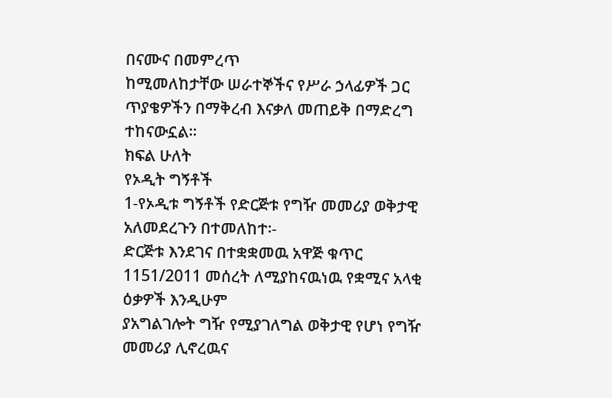በናሙና በመምረጥ
ከሚመለከታቸው ሠራተኞችና የሥራ ኃላፊዎች ጋር ጥያቄዎችን በማቅረብ እናቃለ መጠይቅ በማድረግ
ተከናውኗል፡፡
ክፍል ሁለት
የኦዲት ግኝቶች
1-የኦዲቱ ግኝቶች የድርጅቱ የግዥ መመሪያ ወቅታዊ አለመደረጉን በተመለከተ፡-
ድርጅቱ እንደገና በተቋቋመዉ አዋጅ ቁጥር 1151/2011 መሰረት ለሚያከናዉነዉ የቋሚና አላቂ ዕቃዎች እንዲሁም
ያአግልገሎት ግዥ የሚያገለግል ወቅታዊ የሆነ የግዥ መመሪያ ሊኖረዉና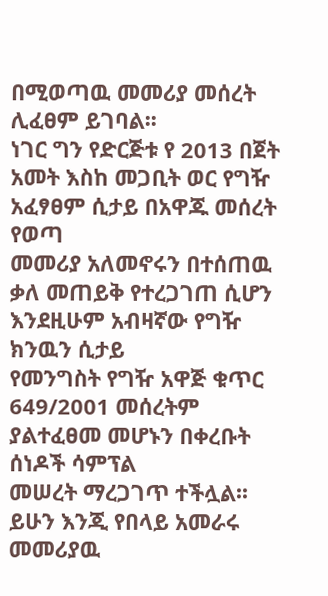በሚወጣዉ መመሪያ መሰረት ሊፈፀም ይገባል፡፡
ነገር ግን የድርጅቱ የ 2013 በጀት አመት እስከ መጋቢት ወር የግዥ አፈፃፀም ሲታይ በአዋጁ መሰረት የወጣ
መመሪያ አለመኖሩን በተሰጠዉ ቃለ መጠይቅ የተረጋገጠ ሲሆን እንደዚሁም አብዛኛው የግዥ ክንዉን ሲታይ
የመንግስት የግዥ አዋጅ ቁጥር 649/2001 መሰረትም ያልተፈፀመ መሆኑን በቀረቡት ሰነዶች ሳምፕል
መሠረት ማረጋገጥ ተችሏል፡፡
ይሁን እንጂ የበላይ አመራሩ መመሪያዉ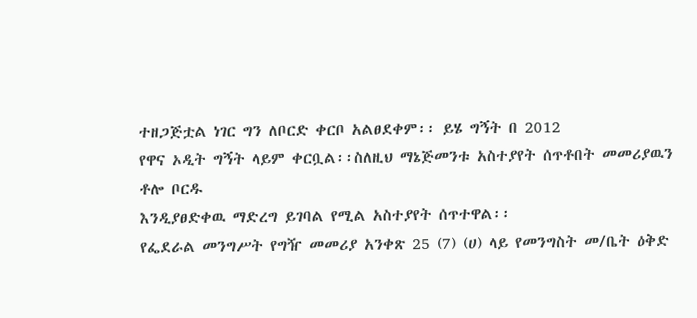ተዘጋጅቷል ነገር ግን ለቦርድ ቀርቦ አልፀደቀም፡፡ ይሄ ግኝት በ 2012
የዋና ኦዲት ግኝት ላይም ቀርቧል፡፡ስለዚህ ማኔጅመንቱ አስተያየት ሰጥቶበት መመሪያዉን ቶሎ ቦርዱ
እንዲያፀድቀዉ ማድረግ ይገባል የሚል አስተያየት ሰጥተዋል፡፡
የፌደራል መንግሥት የግዥ መመሪያ አንቀጽ 25 (7) (ሀ) ላይ የመንግስት መ/ቤት ዕቅድ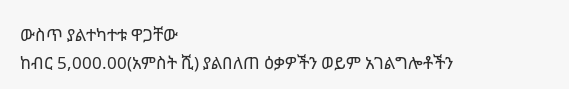ውስጥ ያልተካተቱ ዋጋቸው
ከብር 5,000.00(አምስት ሺ) ያልበለጠ ዕቃዎችን ወይም አገልግሎቶችን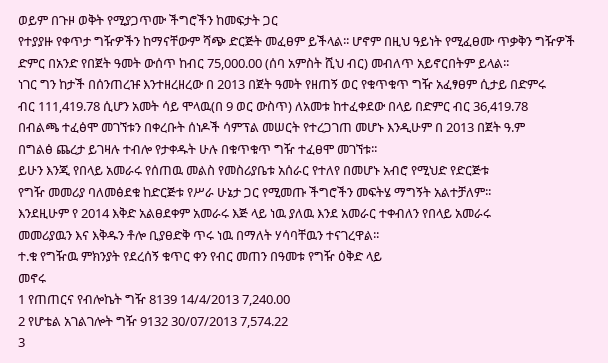ወይም በጉዞ ወቅት የሚያጋጥሙ ችግሮችን ከመፍታት ጋር
የተያያዙ የቀጥታ ግዥዎችን ከማናቸውም ሻጭ ድርጅት መፈፀም ይችላል፡፡ ሆኖም በዚህ ዓይነት የሚፈፀሙ ጥቃቅን ግዥዎች
ድምር በአንድ የበጀት ዓመት ውሰጥ ከብር 75,000.00 (ሰባ አምስት ሺህ ብር) መብለጥ አይኖርበትም ይላል፡፡
ነገር ግን ከታች በሰንጠረዡ እንተዘረዘረው በ 2013 በጀት ዓመት የዘጠኝ ወር የቁጥቁጥ ግዥ አፈፃፀም ሲታይ በድምሩ
ብር 111,419.78 ሲሆን አመት ሳይ ሞላዉ(በ 9 ወር ውስጥ) ለአመቱ ከተፈቀደው በላይ በድምር ብር 36,419.78
በብልጫ ተፈፅሞ መገኘቱን በቀረቡት ሰነዶች ሳምፕል መሠርት የተረጋገጠ መሆኑ እንዲሁም በ 2013 በጀት ዓ.ም
በግልፅ ጨረታ ይገዛሉ ተብሎ የታቀዱት ሁሉ በቁጥቁጥ ግዥ ተፈፀሞ መገኘቱ፡፡
ይሁን እንጂ የበላይ አመራሩ የሰጠዉ መልስ የመስሪያቤቱ አሰራር የተለየ በመሆኑ አብሮ የሚህድ የድርጅቱ
የግዥ መመሪያ ባለመፅደቁ ከድርጅቱ የሥራ ሁኔታ ጋር የሚመጡ ችግሮችን መፍትሄ ማግኝት አልተቻለም፡፡
እንደዚሁም የ 2014 እቅድ አልፀደቀም አመራሩ እጅ ላይ ነዉ ያለዉ እንደ አመራር ተቀብለን የበላይ አመራሩ
መመሪያዉን እና እቅዱን ቶሎ ቢያፀድቅ ጥሩ ነዉ በማለት ሃሳባቸዉን ተናገረዋል፡፡
ተ.ቁ የግዥዉ ምክንያት የደረሰኝ ቁጥር ቀን የብር መጠን በዓመቱ የግዥ ዕቅድ ላይ
መኖሩ
1 የጠጠርና የብሎኬት ግዥ 8139 14/4/2013 7,240.00
2 የሆቴል አገልገሎት ግዥ 9132 30/07/2013 7,574.22
3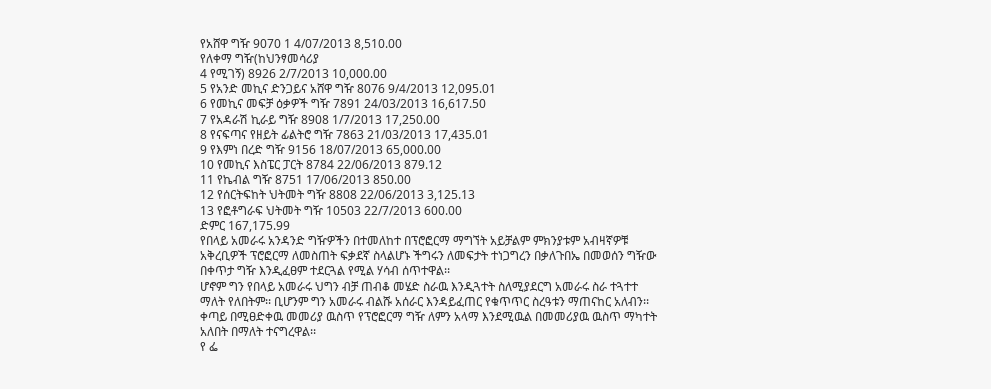የአሸዋ ግዥ 9070 1 4/07/2013 8,510.00
የለቀማ ግዥ(ከህንፃመሳሪያ
4 የሚገኝ) 8926 2/7/2013 10,000.00
5 የአንድ መኪና ድንጋይና አሸዋ ግዥ 8076 9/4/2013 12,095.01
6 የመኪና መፍቻ ዕቃዎች ግዥ 7891 24/03/2013 16,617.50
7 የአዳራሽ ኪራይ ግዥ 8908 1/7/2013 17,250.00
8 የናፍጣና የዘይት ፊልትሮ ግዥ 7863 21/03/2013 17,435.01
9 የእምነ በረድ ግዥ 9156 18/07/2013 65,000.00
10 የመኪና እስፔር ፓርት 8784 22/06/2013 879.12
11 የኬብል ግዥ 8751 17/06/2013 850.00
12 የሰርትፍከት ህትመት ግዥ 8808 22/06/2013 3,125.13
13 የፎቶግራፍ ህትመት ግዥ 10503 22/7/2013 600.00
ድምር 167,175.99
የበላይ አመራሩ አንዳንድ ግዥዎችን በተመለከተ በፕሮፎርማ ማግኘት አይቻልም ምክንያቱም አብዛኛዎቹ
አቅረቢዎች ፕሮፎርማ ለመስጠት ፍቃደኛ ስላልሆኑ ችግሩን ለመፍታት ተነጋግረን በቃለጉበኤ በመወሰን ግዥው
በቀጥታ ግዥ እንዲፈፀም ተደርጓል የሚል ሃሳብ ሰጥተዋል፡፡
ሆኖም ግን የበላይ አመራሩ ህግን ብቻ ጠብቆ መሄድ ስራዉ እንዲጓተት ስለሚያደርግ አመራሩ ስራ ተጓተተ
ማለት የለበትም፡፡ ቢሆንም ግን አመራሩ ብልሹ አሰራር እንዳይፈጠር የቁጥጥር ስረዓቱን ማጠናከር አለብን፡፡
ቀጣይ በሚፀድቀዉ መመሪያ ዉስጥ የፕሮፎርማ ግዥ ለምን አላማ እንደሚዉል በመመሪያዉ ዉስጥ ማካተት
አለበት በማለት ተናግረዋል፡፡
የ ፌ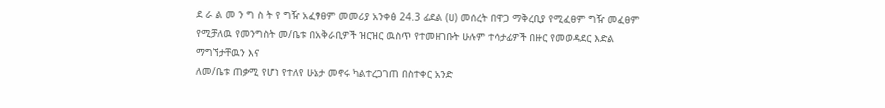ደ ራ ል መ ን ግ ስ ት የ ግዥ አፈፃፀም መመሪያ አንቀፅ 24.3 ፊደል (ሀ) መሰረት በዋጋ ማቅረቢያ የሚፈፀም ግዥ መፈፀም
የሚቻለዉ የመንግስት መ/ቤቱ በአቅራቢዎች ዝርዝር ዉስጥ የተመዘገቡት ሁሉም ተሳታፊዎች በዙር የመወዳደር እድል ማግኘታቸዉን እና
ለመ/ቤቱ ጠቃሚ የሆነ የተለየ ሁኔታ መኖሩ ካልተረጋገጠ በስተቀር አንድ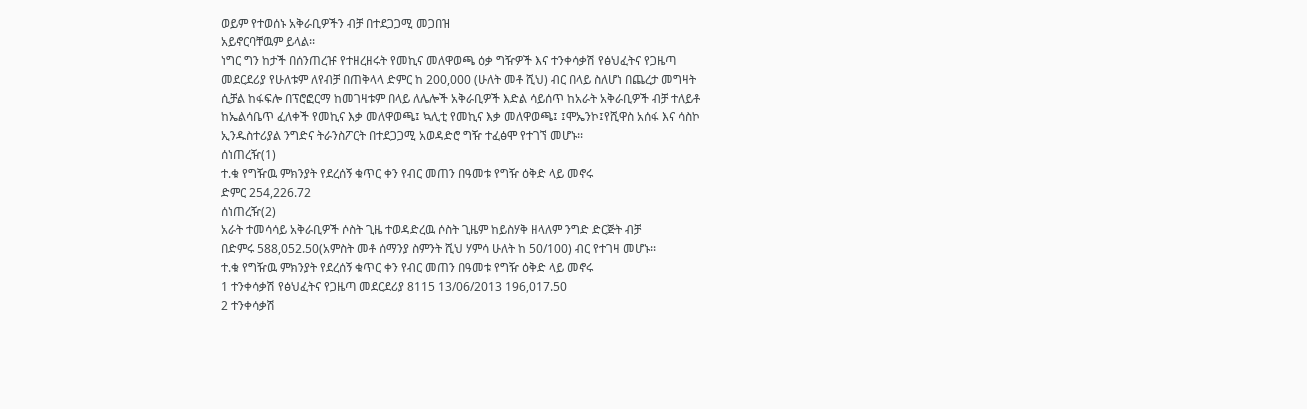ወይም የተወሰኑ አቅራቢዎችን ብቻ በተደጋጋሚ መጋበዝ
አይኖርባቸዉም ይላል፡፡
ነግር ግን ከታች በሰንጠረዡ የተዘረዘሩት የመኪና መለዋወጫ ዕቃ ግዥዎች እና ተንቀሳቃሽ የፅህፈትና የጋዜጣ
መደርደሪያ የሁለቱም ለየብቻ በጠቅላላ ድምር ከ 200,000 (ሁለት መቶ ሺህ) ብር በላይ ስለሆነ በጨረታ መግዛት
ሲቻል ከፋፍሎ በፕሮፎርማ ከመገዛቱም በላይ ለሌሎች አቅራቢዎች እድል ሳይሰጥ ከአራት አቅራቢዎች ብቻ ተለይቶ
ከኤልሳቤጥ ፈለቀች የመኪና እቃ መለዋወጫ፤ ኳሊቲ የመኪና እቃ መለዋወጫ፤ ፤ሞኤንኮ፤የሺዋስ አሰፋ እና ሳስኮ
ኢንዱስተሪያል ንግድና ትራንስፖርት በተደጋጋሚ አወዳድሮ ግዥ ተፈፅሞ የተገኘ መሆኑ፡፡
ሰነጠረዥ(1)
ተ.ቁ የግዥዉ ምክንያት የደረሰኝ ቁጥር ቀን የብር መጠን በዓመቱ የግዥ ዕቅድ ላይ መኖሩ
ድምር 254,226.72
ሰነጠረዥ(2)
አራት ተመሳሳይ አቅራቢዎች ሶስት ጊዜ ተወዳድረዉ ሶስት ጊዜም ከይስሃቅ ዘላለም ንግድ ድርጅት ብቻ
በድምሩ 588,052.50(አምስት መቶ ሰማንያ ስምንት ሺህ ሃምሳ ሁለት ከ 50/100) ብር የተገዛ መሆኑ፡፡
ተ.ቁ የግዥዉ ምክንያት የደረሰኝ ቁጥር ቀን የብር መጠን በዓመቱ የግዥ ዕቅድ ላይ መኖሩ
1 ተንቀሳቃሽ የፅህፈትና የጋዜጣ መደርደሪያ 8115 13/06/2013 196,017.50
2 ተንቀሳቃሽ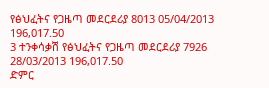የፅህፈትና የጋዜጣ መደርደሪያ 8013 05/04/2013 196,017.50
3 ተንቀሳቃሽ የፅህፈትና የጋዜጣ መደርደሪያ 7926 28/03/2013 196,017.50
ድምር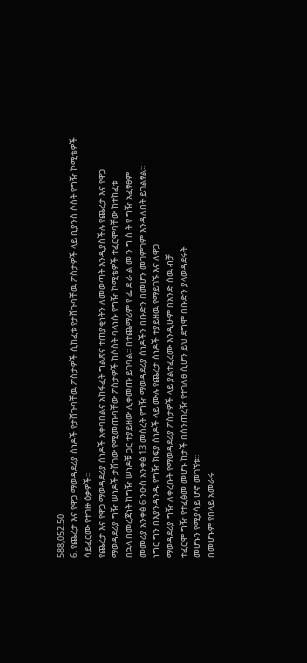588,052.50
6. የጨረታ እና የዋጋ ማወዳደሪያ ሰነዶች የታሸጉባቸዉ ፖስታዎች ሲከፈቱ የታሸጉባቸዉ ፖስታዎች ላይ ቢያንስ ሶስት የግዥ ኮሚቴዎች
ሳይፈርሙ የተገዙ ዕቃዎች፡፡
የጨረታ እና የዋጋ ማወዳደሪያ ሰነዶች አቀባበልና አከፋፈት ግልጽና ተጠያቂነትን ለመወጣት እንዲያስችሉ የጨረታ እና የዋጋ
ማወዳደሪያ ግዥ ሠነዶች ታሽገው የሚመጡባቸው ፖስታዎች ከሶስት ባላነሱ የግዥ ኮሚቴዎች ተፈርሞባቸው ከተከፈቱ
በኋላ በመረጃነት ከግዥ ሠነዶቹ ጋር ተያይዘው ሊቀመጡ ይገባል፡፡ በተጨማሪም የ ፌ ደ ራ ል መ ን ግ ስ ት የ ግዥ አፈፃፀም
መመሪያ አንቀፅ 6 ንዑስ አንቀፅ 13 መሰረት የግዥ ማወዳደሪያ ሰነዶችን በቡድን በመሆን መገምገም እንዳለበት ይገልፃል፡፡
ነግር ግን በእያንዳንዱ የግዥ ክፍያ ሰነዶች ላይ ሙሉ የጨረታ ሰነዶች ተያይዘዉ የማይገኙ እና ለዋጋ
ማወዳደሪያ ግዥ ለቀረቡት የማወዳደሪያ ፖስታዎች ላይ ያልተፈረሙ እንዲሁም በአንድ ሰዉ ብቻ
ተፈርሞ ግዥ የተፈፅመ መሆኑ ከታች በሰንጠረዥ የተገለፀ ሲሆን ይህ ደግሞ በቡድን ያላወዳደሩት
መሆኑን የሚያሳይ ሆኖ መገኘቱ፡፡
በመሆኑም የበላይ አመራሩ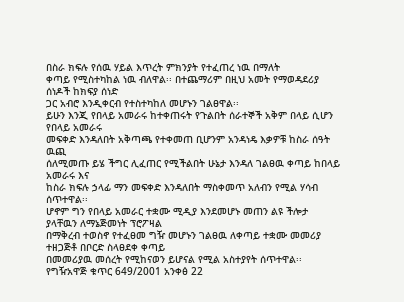በስራ ክፍሉ የሰዉ ሃይል እጥረት ምክንያት የተፈጠረ ነዉ በማለት
ቀጣይ የሚስተካከል ነዉ ብለዋል፡፡ በተጨማሪም በዚህ አመት የማወዳደሪያ ሰነዶች ከክፍያ ሰነድ
ጋር አብሮ እንዲቀርብ የተስተካከለ መሆኑን ገልፀዋል፡፡
ይሁን እንጂ የበላይ አመራሩ ከተቀጠሩት የጉልበት ሰራተኞች አቅም በላይ ሲሆን የበላይ አመራሩ
መፍቀድ እንዳለበት አቅጣጫ የተቀመጠ ቢሆንም አንዳነዴ እቃዎቹ ከስራ ሰዓት ዉጪ
ሰለሚመጡ ይሄ ችግር ሊፈጠር የሚችልበት ሁኔታ እንዳለ ገልፀዉ ቀጣይ ከበላይ አመራሩ እና
ከስራ ክፍሉ ኃላፊ ማን መፍቀድ እንዳለበት ማስቀመጥ አለብን የሚል ሃሳብ ሰጥተዋል፡፡
ሆኖም ግን የበላይ አመራር ተቋሙ ሚዲያ እንደመሆኑ መጠን ልዩ ችሎታ ያላቸዉን ለማኔጅመነት ፕሮፖዛል
በማቅረብ ተወስኖ የተፈፀመ ግዥ መሆኑን ገልፀዉ ለቀጣይ ተቋሙ መመሪያ ተዘጋጅቶ በቦርድ ስላፀደቀ ቀጣይ
በመመሪያዉ መሰረት የሚከናወን ይሆናል የሚል አስተያየት ሰጥተዋል፡፡
የግዥአዋጅ ቁጥር 649/2001 አንቀፅ 22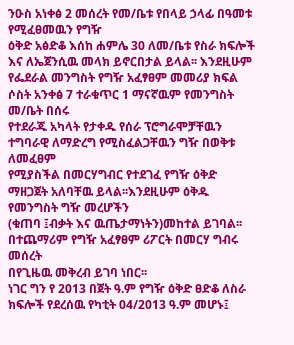ንዑስ አነቀፅ 2 መሰረት የመ/ቤቱ የበላይ ኃላፊ በዓመቱ የሚፈፀመዉን የግዥ
ዕቅድ አፅድቆ እሰከ ሐምሌ 30 ለመ/ቤቱ የስራ ክፍሎች እና ለኤጀንሲዉ መላክ ይኖርበታል ይላል፡፡ እንደዚሁም
የፌደራል መንግስት የግዥ አፈፃፀም መመሪያ ክፍል ሶስት አንቀፅ 7 ተራቁጥር 1 ማናኛዉም የመንግስት መ/ቤት በሰሩ
የተደራጁ አካላት የታቀዱ የሰራ ፕሮግራሞቻቸዉን ተግባራዊ ለማድረግ የሚስፈልጋቸዉን ግዥ በወቅቱ ለመፈፀም
የሚያስችል በመርሃግብር የተደገፈ የግዥ ዕቅድ ማዘጋጀት አለባቸዉ ይላል፡፡እንደዚሁም ዕቅዱ የመንግስት ግዥ መረሆችን
(ቁጠባ ፤ብቃት እና ዉጤታማነትን)መከተል ይገባል፡፡ በተጨማሪም የግዥ አፈፃፀም ሪፖርት በመርሃ ግብሩ መሰረት
በየጊዜዉ መቅረብ ይገባ ነበር፡፡
ነገር ግን የ 2013 በጀት ዓ.ም የግዥ ዕቅድ ፀድቆ ለስራ ክፍሎች የደረሰዉ የካቲት 04/2013 ዓ.ም መሆኑ፤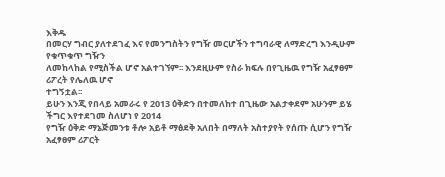እቅዱ
በመርሃ ግብር ያለተደገፈ እና የመንግስትን የግዥ መርሆችን ተግባራዊ ለማድረግ እንዲሁም የቁጥቁጥ ግዥን
ለመከላከል የሚስችል ሆኖ አልተገኘም፡፡ እንደዚሁም የስራ ክፍሉ በየጊዜዉ የግዥ አፈፃፀም ሪፖረት የሌለዉ ሆኖ
ተግኝቷል፡፡
ይሁን እንጂ የበላይ አመራሩ የ 2013 ዕቅድን በተመለከተ በጊዜው አልታቀደም አሁንም ይሄ ችግር እየተደገመ ስለሆነ የ 2014
የግዥ ዕቅድ ማኔጅመንቱ ቶሎ አይቶ ማፅደቅ አለበት በማለት አስተያየት የሰጡ ሲሆን የግዥ አፈፃፀም ሪፖርት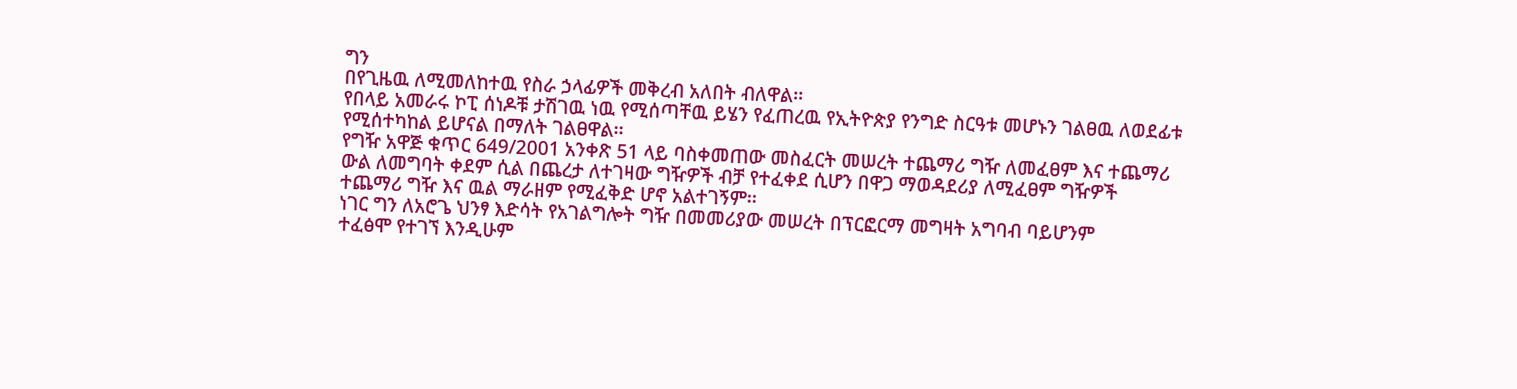ግን
በየጊዜዉ ለሚመለከተዉ የስራ ኃላፊዎች መቅረብ አለበት ብለዋል፡፡
የበላይ አመራሩ ኮፒ ሰነዶቹ ታሽገዉ ነዉ የሚሰጣቸዉ ይሄን የፈጠረዉ የኢትዮጵያ የንግድ ስርዓቱ መሆኑን ገልፀዉ ለወደፊቱ
የሚሰተካከል ይሆናል በማለት ገልፀዋል፡፡
የግዥ አዋጅ ቁጥር 649/2001 አንቀጽ 51 ላይ ባስቀመጠው መስፈርት መሠረት ተጨማሪ ግዥ ለመፈፀም እና ተጨማሪ
ውል ለመግባት ቀደም ሲል በጨረታ ለተገዛው ግዥዎች ብቻ የተፈቀደ ሲሆን በዋጋ ማወዳደሪያ ለሚፈፀም ግዥዎች
ተጨማሪ ግዥ እና ዉል ማራዘም የሚፈቅድ ሆኖ አልተገኝም፡፡
ነገር ግን ለአሮጌ ህንፃ እድሳት የአገልግሎት ግዥ በመመሪያው መሠረት በፕርፎርማ መግዛት አግባብ ባይሆንም
ተፈፅሞ የተገኘ እንዲሁም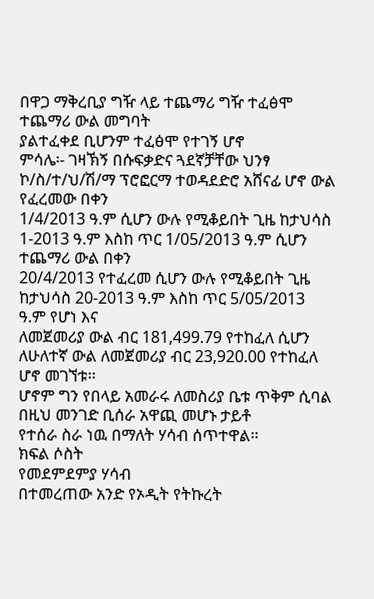በዋጋ ማቅረቢያ ግዥ ላይ ተጨማሪ ግዥ ተፈፅሞ ተጨማሪ ውል መግባት
ያልተፈቀደ ቢሆንም ተፈፅሞ የተገኝ ሆኖ
ምሳሌ፡- ገዛኽኝ በሱፍቃድና ጓደኛቻቸው ህንፃ ኮ/ስ/ተ/ህ/ሽ/ማ ፕሮፎርማ ተወዳደድሮ አሸናፊ ሆኖ ውል የፈረመው በቀን
1/4/2013 ዓ.ም ሲሆን ውሉ የሚቆይበት ጊዜ ከታህሳስ 1-2013 ዓ.ም እስከ ጥር 1/05/2013 ዓ.ም ሲሆን ተጨማሪ ውል በቀን
20/4/2013 የተፈረመ ሲሆን ውሉ የሚቆይበት ጊዜ ከታህሳስ 20-2013 ዓ.ም እስከ ጥር 5/05/2013 ዓ.ም የሆነ እና
ለመጀመሪያ ውል ብር 181,499.79 የተከፈለ ሲሆን ለሁለተኛ ውል ለመጀመሪያ ብር 23,920.00 የተከፈለ ሆኖ መገኘቱ፡፡
ሆኖም ግን የበላይ አመራሩ ለመስሪያ ቤቱ ጥቅም ሲባል በዚህ መንገድ ቢሰራ አዋጪ መሆኑ ታይቶ
የተሰራ ስራ ነዉ በማለት ሃሳብ ሰጥተዋል፡፡
ክፍል ሶስት
የመደምደምያ ሃሳብ
በተመረጠው አንድ የኦዲት የትኩረት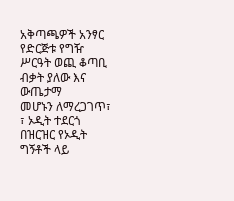አቅጣጫዎች አንፃር የድርጅቱ የግዥ ሥርዓት ወጪ ቆጣቢ ብቃት ያለው እና ውጤታማ
መሆኑን ለማረጋገጥ፣ ፣ ኦዲት ተደርጎ በዝርዝር የኦዲት ግኝቶች ላይ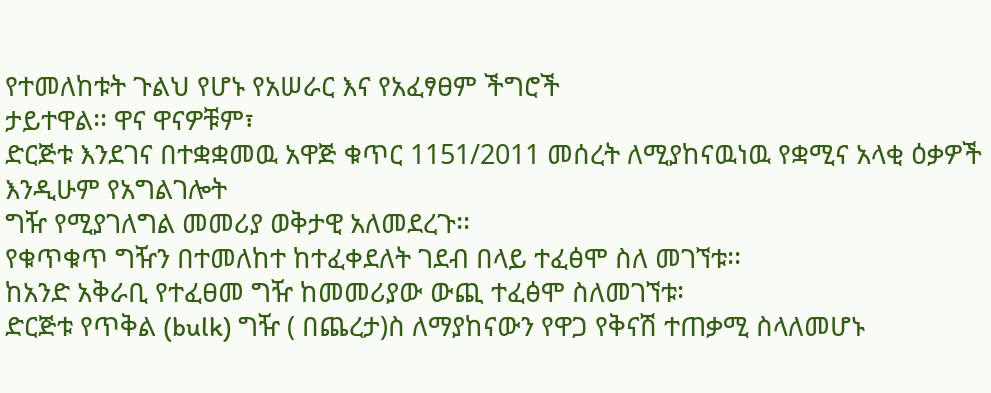የተመለከቱት ጉልህ የሆኑ የአሠራር እና የአፈፃፀም ችግሮች
ታይተዋል፡፡ ዋና ዋናዎቹም፣
ድርጅቱ እንደገና በተቋቋመዉ አዋጅ ቁጥር 1151/2011 መሰረት ለሚያከናዉነዉ የቋሚና አላቂ ዕቃዎች እንዲሁም የአግልገሎት
ግዥ የሚያገለግል መመሪያ ወቅታዊ አለመደረጉ፡፡
የቁጥቁጥ ግዥን በተመለከተ ከተፈቀደለት ገደብ በላይ ተፈፅሞ ስለ መገኘቱ፡፡
ከአንድ አቅራቢ የተፈፀመ ግዥ ከመመሪያው ውጪ ተፈፅሞ ስለመገኘቱ፡
ድርጅቱ የጥቅል (bulk) ግዥ ( በጨረታ)ስ ለማያከናውን የዋጋ የቅናሽ ተጠቃሚ ስላለመሆኑ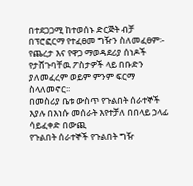በተደጋጋሚ ከተወሰኑ ድርጅት ብቻ በፕሮፎርማ የተፈፀመ ግዥን ስለመፈፀም፡-
የጨረታ እና የዋጋ ማወዳደሪያ ሰነዶች የታሸጉባቸዉ ፖስታዎች ላይ በቡድን ያለመፈረም ወይም ምንም ፍርማ ስላለመኖር፡፡
በመስሪያ ቤቱ ውስጥ የጉልበት ሰራተኞች እያሉ በእነሱ መሰራት እየተቻለ በበላይ ኃላፊ ሳይፈቀድ በውጪ
የጉልበት ሰራተኞች የጉልበት ግዥ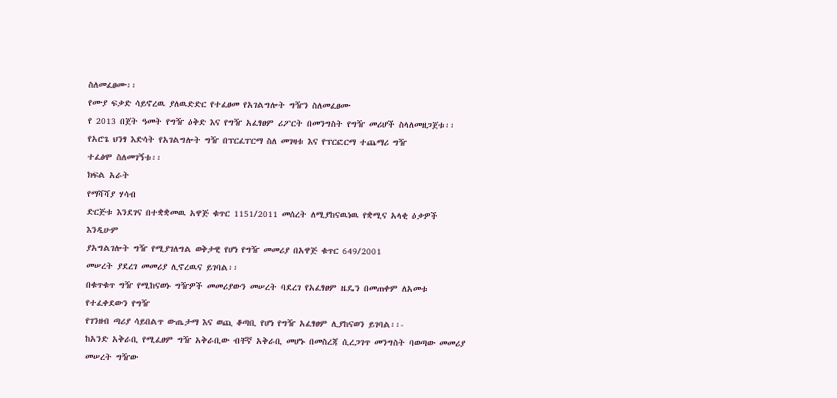ስለመፈፀሙ፡፡
የሙያ ፍቃድ ሳይኖረዉ ያለዉድድር የተፈፀመ የአገልግሎት ግዥን ስለመፈፀሙ
የ 2013 በጀት ዓመት የግዥ ዕቅድ እና የግዥ አፈፃፀም ሪፖርት በመንግስት የግዥ መሪሆች ስላለመዘጋጀቱ፡፡
የአሮጌ ህንፃ እድሳት የአገልግሎት ግዥ በፕርፈፐርማ ስለ መገዛቱ እና የፕርፎርማ ተጨማሪ ግዥ
ተፈፅሞ ስለመገኝቱ፡፡
ክፍል አራት
የማሻሻያ ሃሳብ
ድርጅቱ እንደገና በተቋቋመዉ አዋጅ ቁጥር 1151/2011 መሰረት ለሚያከናዉነዉ የቋሚና አላቂ ዕቃዎች እንዲሁም
ያአግልገሎት ግዥ የሚያገለግል ወቅታዊ የሆነ የግዥ መመሪያ በአዋጅ ቁጥር 649/2001
መሠረት ያደረገ መመሪያ ሊኖረዉና ይገባል፡፡
በቁጥቁጥ ግዥ የሚከናወኑ ግዥዎች መመሪያውን መሠረት ባደረገ የአፈፃፀም ዜዴን በመጠቀም ለአመቱ የተፈቀደውን የግዥ
የገንዘብ ጣሪያ ሳይበልጥ ውጤታማ እና ወጪ ቆጣቢ የሆነ የግዥ አፈፃፀም ሊያከናወን ይገባል፡፡-
ከአንድ አቅራቢ የሚፈፀም ግዥ አቅራቢው ብቸኛ አቅራቢ መሆኑ በመስረጃ ሲረጋገጥ መንግስት ባወጣው መመሪያ
መሠረት ግዥው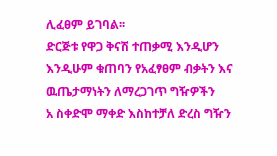ሊፈፀም ይገባል፡፡
ድርጅቱ የዋጋ ቅናሽ ተጠቃሚ እንዲሆን እንዲሁም ቁጠባን የአፈፃፀም ብቃትን እና ዉጤታማነትን ለማረጋገጥ ግዥዎችን
አ ስቀድሞ ማቀድ እስከተቻለ ድረስ ግዥን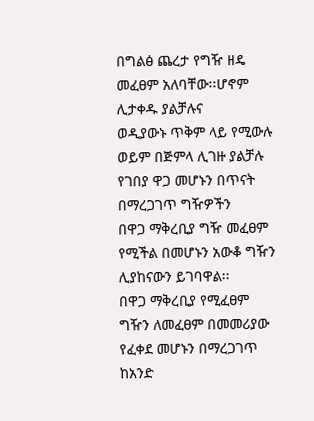በግልፅ ጨረታ የግዥ ዘዴ መፈፀም አለባቸው፡፡ሆኖም ሊታቀዱ ያልቻሉና
ወዲያውኑ ጥቅም ላይ የሚውሉ ወይም በጅምላ ሊገዙ ያልቻሉ የገበያ ዋጋ መሆኑን በጥናት በማረጋገጥ ግዥዎችን
በዋጋ ማቅረቢያ ግዥ መፈፀም የሚችል በመሆኑን አውቆ ግዥን ሊያከናውን ይገባዋል፡፡
በዋጋ ማቅረቢያ የሚፈፀም ግዥን ለመፈፀም በመመሪያው የፈቀደ መሆኑን በማረጋገጥ ከአንድ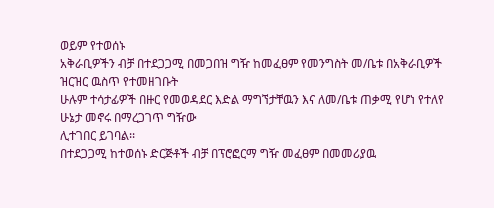ወይም የተወሰኑ
አቅራቢዎችን ብቻ በተደጋጋሚ በመጋበዝ ግዥ ከመፈፀም የመንግስት መ/ቤቱ በአቅራቢዎች ዝርዝር ዉስጥ የተመዘገቡት
ሁሉም ተሳታፊዎች በዙር የመወዳደር እድል ማግኘታቸዉን እና ለመ/ቤቱ ጠቃሚ የሆነ የተለየ ሁኔታ መኖሩ በማረጋገጥ ግዥው
ሊተገበር ይገባል፡፡
በተደጋጋሚ ከተወሰኑ ድርጅቶች ብቻ በፕሮፎርማ ግዥ መፈፀም በመመሪያዉ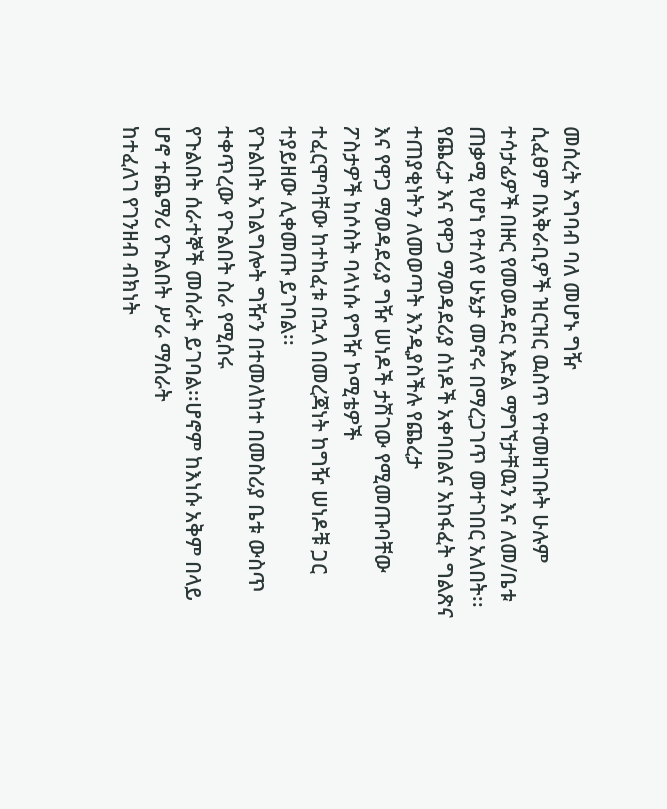መሰረት አግባብ ባለ መሆኑ ግዥ
ሲፈፀም በአቅራቢዎች ዝርዝር ዉስጥ የተመዘገቡት ሁሉም ተሳታፊዎች በዙር የመወዳደር እድል ማግኘታቸዉን እና ለመ/ቤቱ
ጠቃሚ የሆነ የተለየ ሁኔታ መኖሩ በማረጋገጥ መተገበር አለበት፡፡
የጨረታ እና የዋጋ ማወዳደሪያ ሰነዶች አቀባበልና አከፋፈት ግልጽና ተጠያቂነትን ለመወጣት እንዲያስችሉ የጨረታ
እና የዋጋ ማወዳደሪያ ግዥ ሠነዶች ታሽገው የሚመጡባቸው ፖስታዎች ከሶስት ባላነሱ የግዥ ኮሚቴዎች
ተፈርሞባቸው ከተከፈቱ በኋላ በመረጃነት ከግዥ ሠነዶቹ ጋር ተያይዘው ሊቀመጡ ይገባል፡፡
የጉልበት አገልግሎት ግዥን በተመለከተ በመስሪያ ቤቱ ውስጥ ተቀጥረው የጉልበት ስራ የሚሰሩ
የጉልበት ሰራተኞች መሰራት ይገባል፡፡ሆኖም ከእነሱ አቅም በላይ ሆኖ ተጨማሪ የጉልበት ሥራ ማሰራት
ከተፈለገ የገንዘብ ብክነት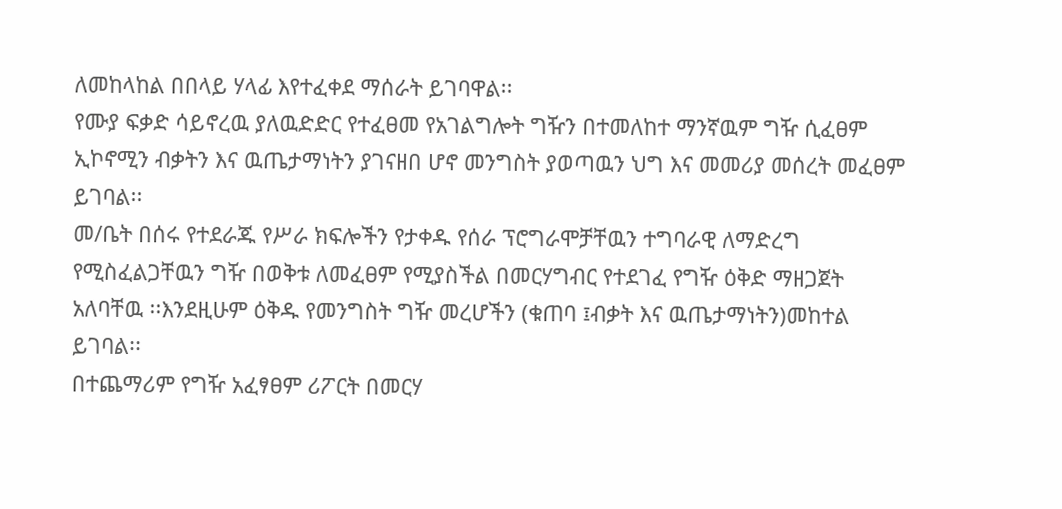ለመከላከል በበላይ ሃላፊ እየተፈቀደ ማሰራት ይገባዋል፡፡
የሙያ ፍቃድ ሳይኖረዉ ያለዉድድር የተፈፀመ የአገልግሎት ግዥን በተመለከተ ማንኛዉም ግዥ ሲፈፀም
ኢኮኖሚን ብቃትን እና ዉጤታማነትን ያገናዘበ ሆኖ መንግስት ያወጣዉን ህግ እና መመሪያ መሰረት መፈፀም
ይገባል፡፡
መ/ቤት በሰሩ የተደራጁ የሥራ ክፍሎችን የታቀዱ የሰራ ፕሮግራሞቻቸዉን ተግባራዊ ለማድረግ
የሚስፈልጋቸዉን ግዥ በወቅቱ ለመፈፀም የሚያስችል በመርሃግብር የተደገፈ የግዥ ዕቅድ ማዘጋጀት
አለባቸዉ ፡፡እንደዚሁም ዕቅዱ የመንግስት ግዥ መረሆችን (ቁጠባ ፤ብቃት እና ዉጤታማነትን)መከተል ይገባል፡፡
በተጨማሪም የግዥ አፈፃፀም ሪፖርት በመርሃ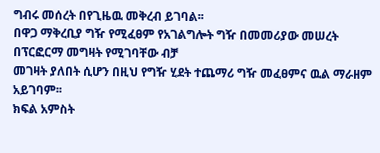ግብሩ መሰረት በየጊዜዉ መቅረብ ይገባል፡፡
በዋጋ ማቅረቢያ ግዥ የሚፈፀም የአገልግሎት ግዥ በመመሪያው መሠረት በፕርፎርማ መግዛት የሚገባቸው ብቻ
መገዛት ያለበት ሲሆን በዚህ የግዥ ሂደት ተጨማሪ ግዥ መፈፀምና ዉል ማራዘም አይገባም፡፡
ክፍል አምስት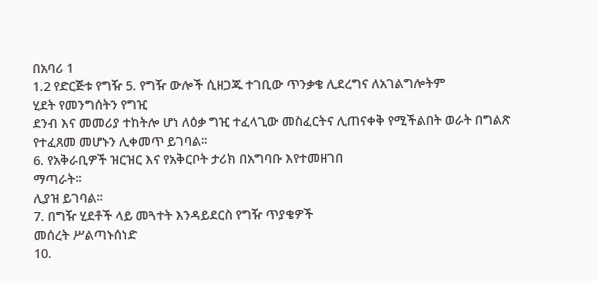በአባሪ 1
1.2 የድርጅቱ የግዥ 5. የግዥ ውሎች ሲዘጋጁ ተገቢው ጥንቃቄ ሊደረግና ለአገልግሎትም
ሂደት የመንግሰትን የግዢ
ደንብ እና መመሪያ ተከትሎ ሆነ ለዕቃ ግዢ ተፈላጊው መስፈርትና ሊጠናቀቅ የሚችልበት ወራት በግልጽ
የተፈጸመ መሆኑን ሊቀመጥ ይገባል፡፡
6. የአቅራቢዎች ዝርዝር እና የአቅርቦት ታሪክ በአግባቡ እየተመዘገበ
ማጣራት፡፡
ሊያዝ ይገባል፡፡
7. በግዥ ሂደቶች ላይ መጓተት እንዳይደርስ የግዥ ጥያቄዎች
መሰረት ሥልጣኑሰነድ
10.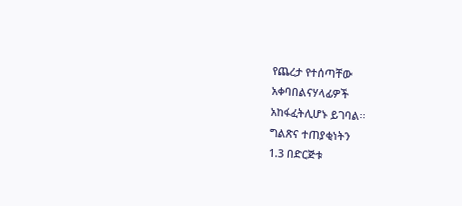የጨረታ የተሰጣቸው
አቀባበልናሃላፊዎች
አከፋፈትሊሆኑ ይገባል፡፡
ግልጽና ተጠያቂነትን
1.3 በድርጅቱ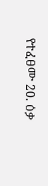የተፈፀሙ 20. ዕቃ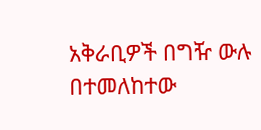አቅራቢዎች በግዥ ውሉ በተመለከተው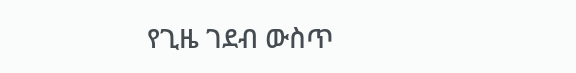የጊዜ ገደብ ውስጥ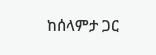ከሰላምታ ጋር